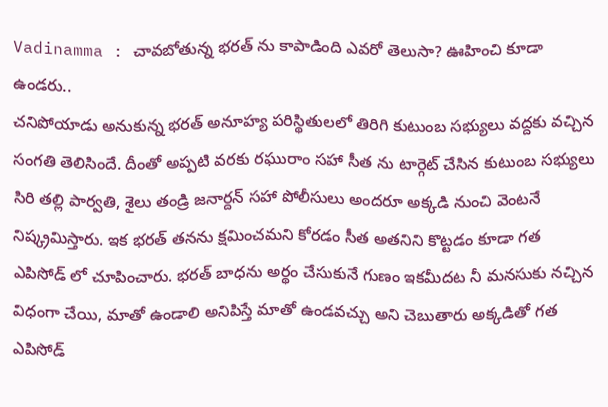Vadinamma : చావబోతున్న భరత్ ను కాపాడింది ఎవరో తెలుసా? ఊహించి కూడా ఉండరు..
చనిపోయాడు అనుకున్న భరత్ అనూహ్య పరిస్థితులలో తిరిగి కుటుంబ సభ్యులు వద్దకు వచ్చిన సంగతి తెలిసిందే. దీంతో అప్పటి వరకు రఘురాం సహా సీత ను టార్గెట్ చేసిన కుటుంబ సభ్యులు సిరి తల్లి పార్వతి, శైలు తండ్రి జనార్దన్ సహా పోలీసులు అందరూ అక్కడి నుంచి వెంటనే నిష్క్రమిస్తారు. ఇక భరత్ తనను క్షమించమని కోరడం సీత అతనిని కొట్టడం కూడా గత ఎపిసోడ్ లో చూపించారు. భరత్ బాధను అర్థం చేసుకునే గుణం ఇకమీదట నీ మనసుకు నచ్చిన విధంగా చేయి, మాతో ఉండాలి అనిపిస్తే మాతో ఉండవచ్చు అని చెబుతారు అక్కడితో గత ఎపిసోడ్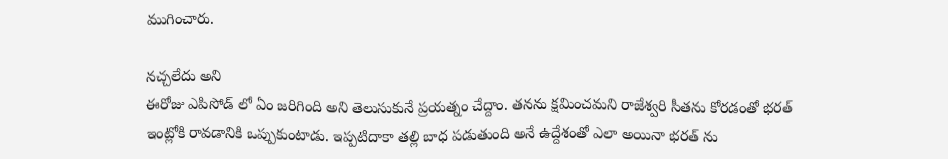ముగించారు.

నచ్చలేదు అని
ఈరోజు ఎపిసోడ్ లో ఏం జరిగింది అని తెలుసుకునే ప్రయత్నం చేద్దాం. తనను క్షమించమని రాజేశ్వరి సీతను కోరడంతో భరత్ ఇంట్లోకి రావడానికి ఒప్పుకుంటాడు. ఇప్పటిదాకా తల్లి బాధ పడుతుంది అనే ఉద్దేశంతో ఎలా అయినా భరత్ ను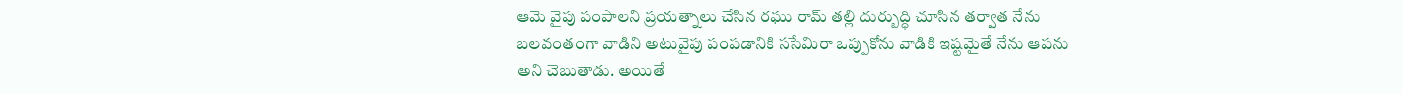ఆమె వైపు పంపాలని ప్రయత్నాలు చేసిన రఘు రామ్ తల్లి దుర్బుద్ధి చూసిన తర్వాత నేను బలవంతంగా వాడిని అటువైపు పంపడానికి ససేమిరా ఒప్పుకోను వాడికి ఇష్టమైతే నేను ఆపను అని చెబుతాడు. అయితే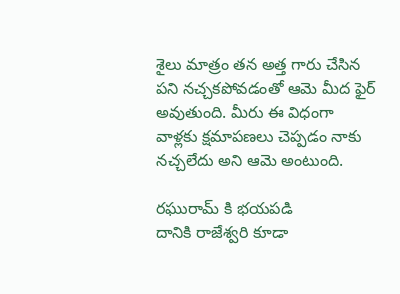శైలు మాత్రం తన అత్త గారు చేసిన పని నచ్చకపోవడంతో ఆమె మీద ఫైర్ అవుతుంది. మీరు ఈ విధంగా వాళ్లకు క్షమాపణలు చెప్పడం నాకు నచ్చలేదు అని ఆమె అంటుంది.

రఘురామ్ కి భయపడి
దానికి రాజేశ్వరి కూడా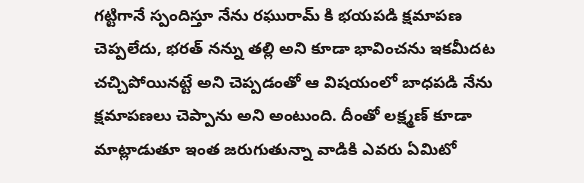గట్టిగానే స్పందిస్తూ నేను రఘురామ్ కి భయపడి క్షమాపణ చెప్పలేదు, భరత్ నన్ను తల్లి అని కూడా భావించను ఇకమీదట చచ్చిపోయినట్టే అని చెప్పడంతో ఆ విషయంలో బాధపడి నేను క్షమాపణలు చెప్పాను అని అంటుంది. దీంతో లక్ష్మణ్ కూడా మాట్లాడుతూ ఇంత జరుగుతున్నా వాడికి ఎవరు ఏమిటో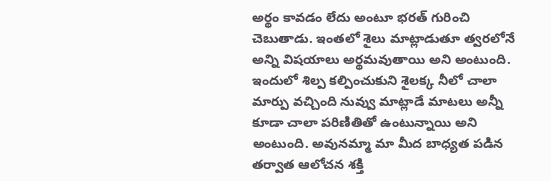అర్థం కావడం లేదు అంటూ భరత్ గురించి చెబుతాడు. ఇంతలో శైలు మాట్లాడుతూ త్వరలోనే అన్ని విషయాలు అర్థమవుతాయి అని అంటుంది. ఇందులో శిల్ప కల్పించుకుని శైలక్క నీలో చాలా మార్పు వచ్చింది నువ్వు మాట్లాడే మాటలు అన్నీ కూడా చాలా పరిణితితో ఉంటున్నాయి అని అంటుంది. అవునమ్మా మా మీద బాధ్యత పడిన తర్వాత ఆలోచన శక్తి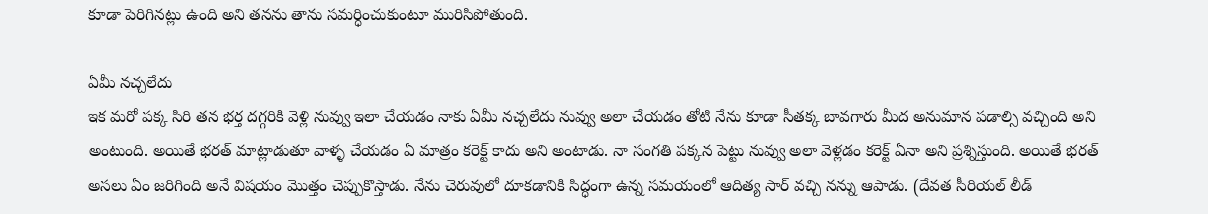కూడా పెరిగినట్లు ఉంది అని తనను తాను సమర్ధించుకుంటూ మురిసిపోతుంది.

ఏమీ నచ్చలేదు
ఇక మరో పక్క సిరి తన భర్త దగ్గరికి వెళ్లి నువ్వు ఇలా చేయడం నాకు ఏమీ నచ్చలేదు నువ్వు అలా చేయడం తోటి నేను కూడా సీతక్క బావగారు మీద అనుమాన పడాల్సి వచ్చింది అని అంటుంది. అయితే భరత్ మాట్లాడుతూ వాళ్ళ చేయడం ఏ మాత్రం కరెక్ట్ కాదు అని అంటాడు. నా సంగతి పక్కన పెట్టు నువ్వు అలా వెళ్లడం కరెక్ట్ ఏనా అని ప్రశ్నిస్తుంది. అయితే భరత్ అసలు ఏం జరిగింది అనే విషయం మొత్తం చెప్పుకొస్తాడు. నేను చెరువులో దూకడానికి సిద్ధంగా ఉన్న సమయంలో ఆదిత్య సార్ వచ్చి నన్ను ఆపాడు. (దేవత సీరియల్ లీడ్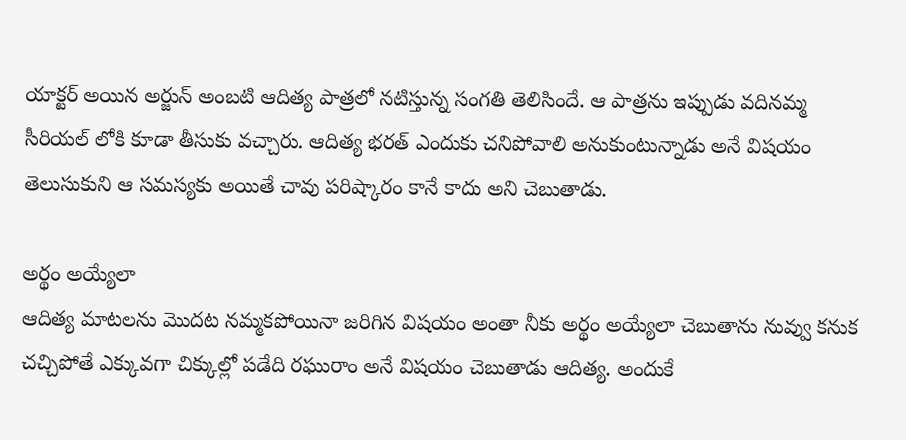యాక్టర్ అయిన అర్జున్ అంబటి ఆదిత్య పాత్రలో నటిస్తున్న సంగతి తెలిసిందే. ఆ పాత్రను ఇప్పుడు వదినమ్మ సీరియల్ లోకి కూడా తీసుకు వచ్చారు. ఆదిత్య భరత్ ఎందుకు చనిపోవాలి అనుకుంటున్నాడు అనే విషయం తెలుసుకుని ఆ సమస్యకు అయితే చావు పరిష్కారం కానే కాదు అని చెబుతాడు.

అర్థం అయ్యేలా
ఆదిత్య మాటలను మొదట నమ్మకపోయినా జరిగిన విషయం అంతా నీకు అర్థం అయ్యేలా చెబుతాను నువ్వు కనుక చచ్చిపోతే ఎక్కువగా చిక్కుల్లో పడేది రఘురాం అనే విషయం చెబుతాడు ఆదిత్య. అందుకే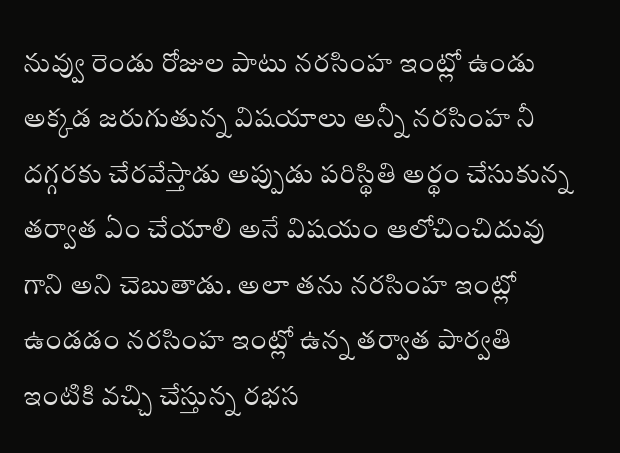నువ్వు రెండు రోజుల పాటు నరసింహ ఇంట్లో ఉండు అక్కడ జరుగుతున్న విషయాలు అన్నీ నరసింహ నీ దగ్గరకు చేరవేస్తాడు అప్పుడు పరిస్థితి అర్థం చేసుకున్న తర్వాత ఏం చేయాలి అనే విషయం ఆలోచించిదువు గాని అని చెబుతాడు. అలా తను నరసింహ ఇంట్లో ఉండడం నరసింహ ఇంట్లో ఉన్న తర్వాత పార్వతి ఇంటికి వచ్చి చేస్తున్న రభస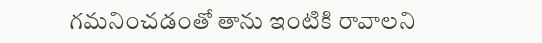గమనించడంతో తాను ఇంటికి రావాలని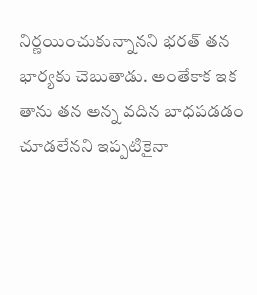నిర్ణయించుకున్నానని భరత్ తన భార్యకు చెబుతాడు. అంతేకాక ఇక తాను తన అన్న వదిన బాధపడడం చూడలేనని ఇప్పటికైనా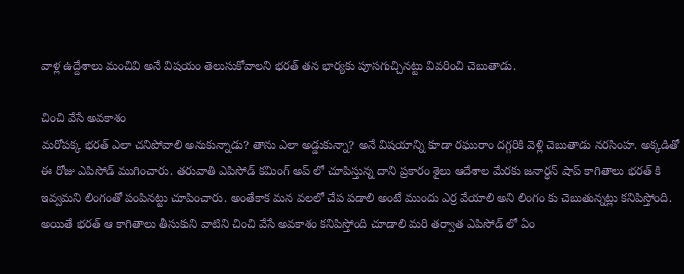వాళ్ల ఉద్దేశాలు మంచివి అనే విషయం తెలుసుకోవాలని భరత్ తన భార్యకు పూసగుచ్చినట్టు వివరించి చెబుతాడు.

చించి వేసే అవకాశం
మరోపక్క భరత్ ఎలా చనిపోవాలి అనుకున్నాడు? తాను ఎలా అడ్డుకున్నా? అనే విషయాన్ని కూడా రఘురాం దగ్గరికి వెళ్లి చెబుతాడు నరసింహ. అక్కడితో ఈ రోజు ఎపిసోడ్ ముగించారు. తరువాతి ఎపిసోడ్ కమింగ్ అప్ లో చూపిస్తున్న దాని ప్రకారం శైలు ఆదేశాల మేరకు జనార్ధన్ షాప్ కాగితాలు భరత్ కి ఇవ్వమని లింగంతో పంపినట్టు చూపించారు. అంతేకాక మన వలలో చేప పడాలి అంటే ముందు ఎర్ర వేయాలి అని లింగం కు చెబుతున్నట్లు కనిపిస్తోంది. అయితే భరత్ ఆ కాగితాలు తీసుకుని వాటిని చించి వేసే అవకాశం కనిపిస్తోంది చూడాలి మరి తర్వాత ఎపిసోడ్ లో ఏం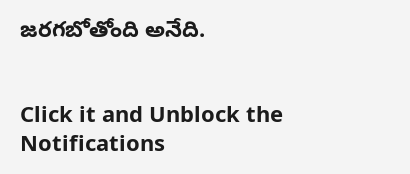జరగబోతోంది అనేది.


Click it and Unblock the Notifications